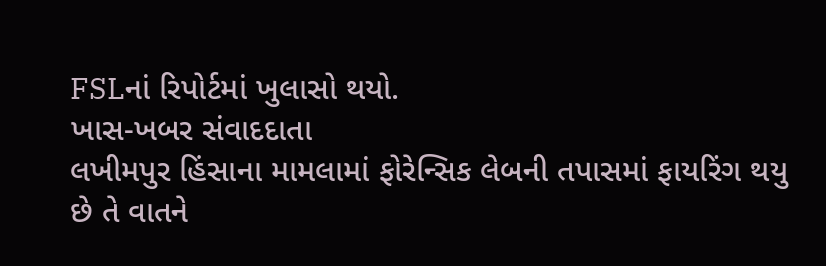FSLનાં રિપોર્ટમાં ખુલાસો થયો.
ખાસ-ખબર સંવાદદાતા
લખીમપુર હિંસાના મામલામાં ફોરેન્સિક લેબની તપાસમાં ફાયરિંગ થયુ છે તે વાતને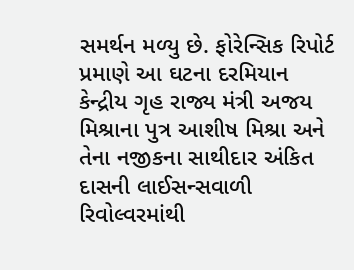સમર્થન મળ્યુ છે. ફોરેન્સિક રિપોર્ટ પ્રમાણે આ ઘટના દરમિયાન કેન્દ્રીય ગૃહ રાજ્ય મંત્રી અજય મિશ્રાના પુત્ર આશીષ મિશ્રા અને તેના નજીકના સાથીદાર અંકિત દાસની લાઈસન્સવાળી રિવોલ્વરમાંથી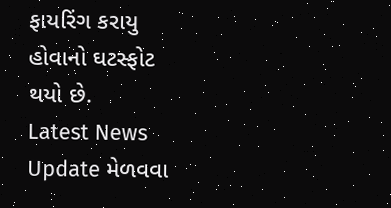ફાયરિંગ કરાયુ હોવાનો ઘટસ્ફોટ થયો છે.
Latest News Update મેળવવા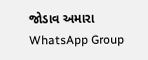જોડાવ અમારા WhatsApp Group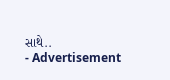સાથે..
- Advertisement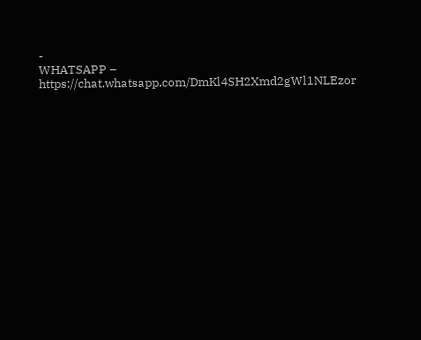-
WHATSAPP – https://chat.whatsapp.com/DmKl4SH2Xmd2gWl1NLEzor